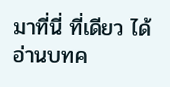มาที่นี่ ที่เดียว ได้อ่านบทค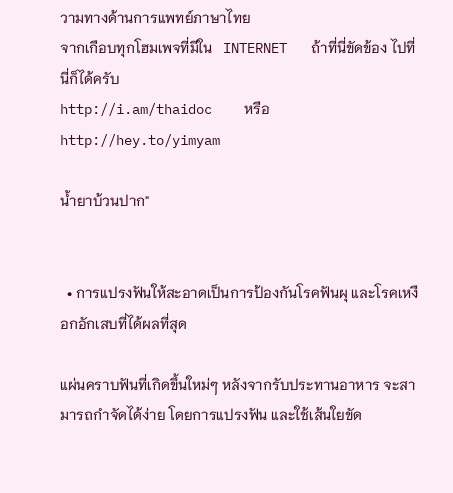วามทางด้านการแพทย์ภาษาไทย
จากเกือบทุกโฮมเพจที่มีใน   INTERNET   ถ้าที่นี่ขัดข้อง ไปที่นี่ก็ได้ครับ
http://i.am/thaidoc    หรือ     http://hey.to/yimyam

น้ำยาบ้วนปาก"


  • การแปรงฟันให้สะอาดเป็นการป้องกันโรคฟันผุ และโรคเหงือกอักเสบที่ได้ผลที่สุด

แผ่นคราบฟันที่เกิดขึ้นใหม่ๆ หลังจากรับประทานอาหาร จะสามารถกำจัดได้ง่าย โดยการแปรงฟัน และใช้เส้นใยขัด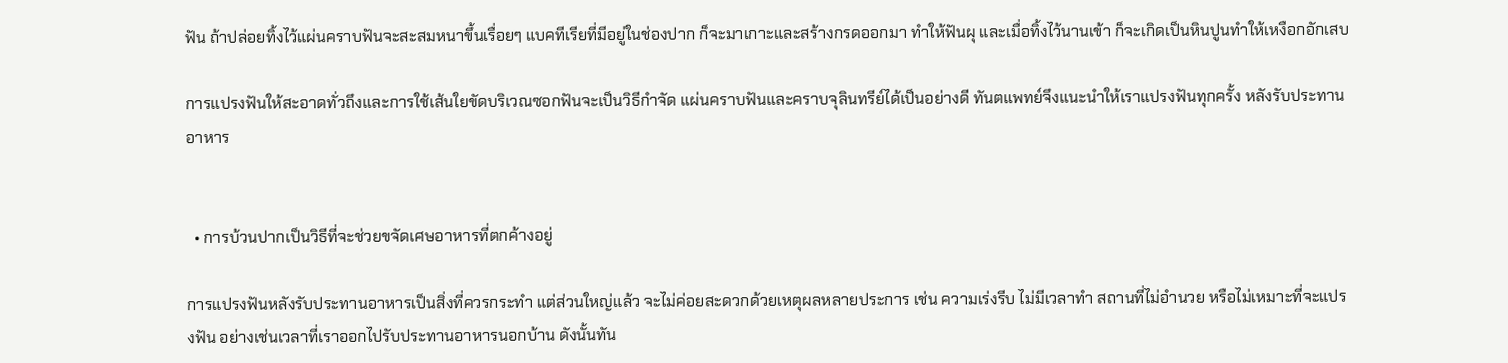ฟัน ถ้าปล่อยทิ้งไว้แผ่นคราบฟันจะสะสมหนาขึ้นเรื่อยๆ แบคทีเรียที่มีอยู่ในช่องปาก ก็จะมาเกาะและสร้างกรดออกมา ทำให้ฟันผุ และเมื่อทิ้งไว้นานเข้า ก็จะเกิดเป็นหินปูนทำให้เหงือกอักเสบ

การแปรงฟันให้สะอาดทั่วถึงและการใช้เส้นใยขัดบริเวณซอกฟันจะเป็นวิธีกำจัด แผ่นคราบฟันและคราบจุลินทรีย์ได้เป็นอย่างดี ทันตแพทย์จึงแนะนำให้เราแปรงฟันทุกครั้ง หลังรับประทานอาหาร


  • การบ้วนปากเป็นวิธีที่จะช่วยขจัดเศษอาหารที่ตกค้างอยู่

การแปรงฟันหลังรับประทานอาหารเป็นสิ่งที่ควรกระทำ แต่ส่วนใหญ่แล้ว จะไม่ค่อยสะดวกด้วยเหตุผลหลายประการ เช่น ความเร่งรีบ ไม่มีเวลาทำ สถานที่ไม่อำนวย หรือไม่เหมาะที่จะแปรงฟัน อย่างเช่นเวลาที่เราออกไปรับประทานอาหารนอกบ้าน ดังนั้นทัน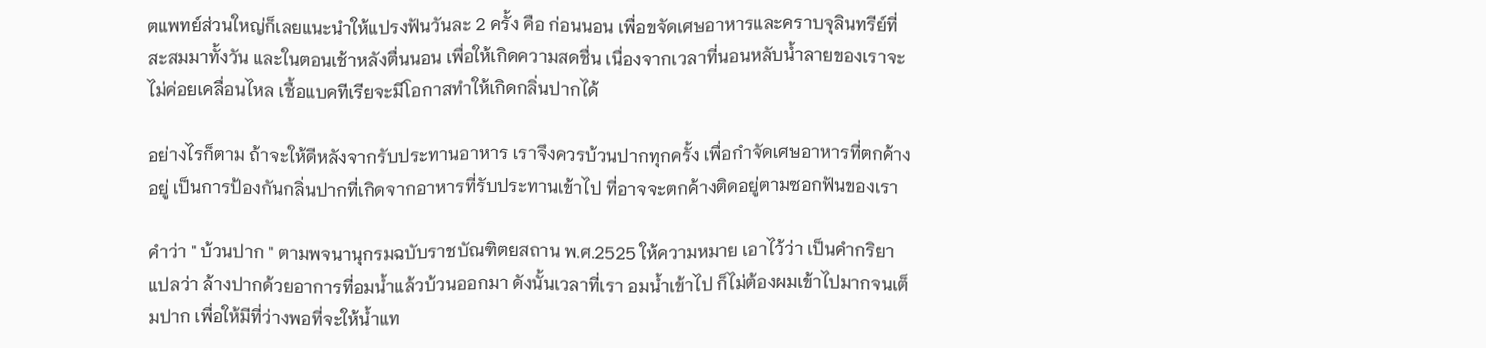ตแพทย์ส่วนใหญ่ก็เลยแนะนำให้แปรงฟันวันละ 2 ครั้ง คือ ก่อนนอน เพื่อขจัดเศษอาหารและคราบจุลินทรีย์ที่สะสมมาทั้งวัน และในตอนเช้าหลังตื่นนอน เพื่อให้เกิดความสดชื่น เนื่องจากเวลาที่นอนหลับน้ำลายของเราจะไม่ค่อยเคลื่อนไหล เชื้อแบคทีเรียจะมีโอกาสทำให้เกิดกลิ่นปากได้

อย่างไรก็ตาม ถ้าจะให้ดีหลังจากรับประทานอาหาร เราจึงควรบ้วนปากทุกครั้ง เพื่อกำจัดเศษอาหารที่ตกค้างอยู่ เป็นการป้องกันกลิ่นปากที่เกิดจากอาหารที่รับประทานเข้าไป ที่อาจจะตกค้างติดอยู่ตามซอกฟันของเรา

คำว่า " บ้วนปาก " ตามพจนานุกรมฉบับราชบัณฑิตยสถาน พ.ศ.2525 ให้ความหมาย เอาไว้ว่า เป็นคำกริยา แปลว่า ล้างปากด้วยอาการที่อมน้ำแล้วบ้วนออกมา ดังนั้นเวลาที่เรา อมน้ำเข้าไป ก็ไม่ต้องผมเข้าไปมากจนเต็มปาก เพื่อให้มีที่ว่างพอที่จะให้น้ำแท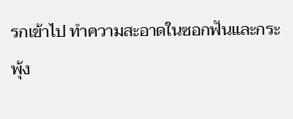รกเข้าไป ทำความสะอาดในซอกฟันและกระพุ้ง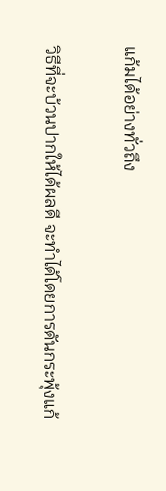แก้มได้อย่างทั่วถึง

วิธีที่จะบ้วนปากให้ได้ผลดี จะทำได้โดยการดันกระพุ้งแก้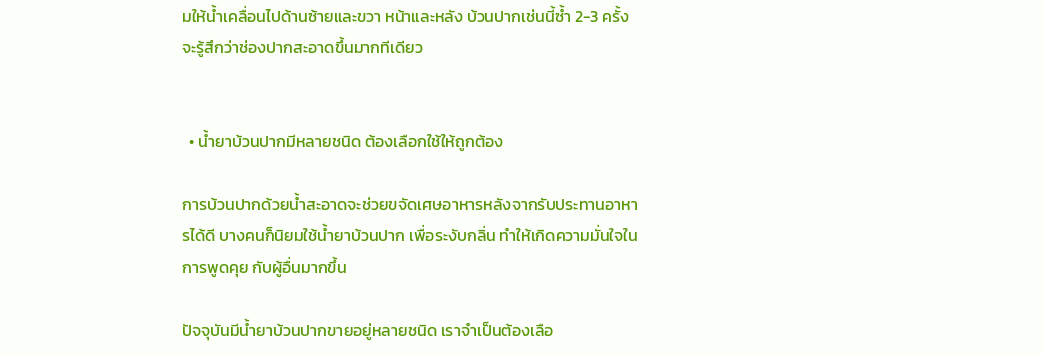มให้น้ำเคลื่อนไปด้านซ้ายและขวา หน้าและหลัง บ้วนปากเช่นนี้ซ้ำ 2-3 ครั้ง จะรู้สึกว่าช่องปากสะอาดขึ้นมากทีเดียว


  • น้ำยาบ้วนปากมีหลายชนิด ต้องเลือกใช้ให้ถูกต้อง

การบ้วนปากด้วยน้ำสะอาดจะช่วยขจัดเศษอาหารหลังจากรับประทานอาหารได้ดี บางคนก็นิยมใช้น้ำยาบ้วนปาก เพื่อระงับกลิ่น ทำให้เกิดความมั่นใจในการพูดคุย กับผู้อื่นมากขึ้น

ปัจจุบันมีน้ำยาบ้วนปากขายอยู่หลายชนิด เราจำเป็นต้องเลือ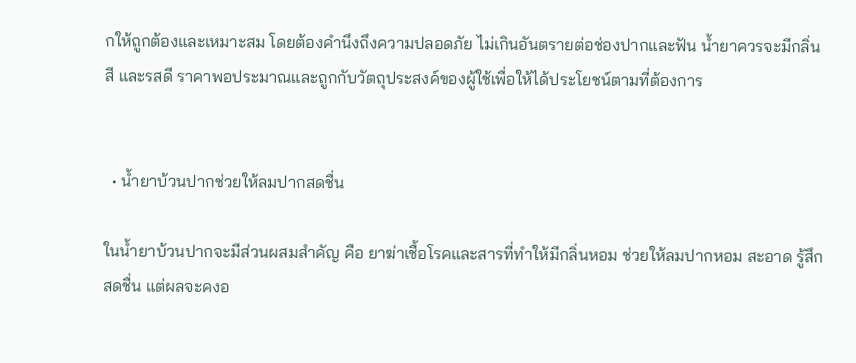กให้ถูกต้องและเหมาะสม โดยต้องคำนึงถึงความปลอดภัย ไม่เกินอันตรายต่อช่องปากและฟัน น้ำยาควรจะมีกลิ่น สี และรสดี ราคาพอประมาณและถูกกับวัตถุประสงค์ของผู้ใช้เพื่อให้ได้ประโยชน์ตามที่ต้องการ


  • น้ำยาบ้วนปากช่วยให้ลมปากสดชื่น

ในน้ำยาบ้วนปากจะมีส่วนผสมสำคัญ คือ ยาฆ่าเชื้อโรคและสารที่ทำให้มีกลิ่นหอม ช่วยให้ลมปากหอม สะอาด รู้สึกสดชื่น แต่ผลจะคงอ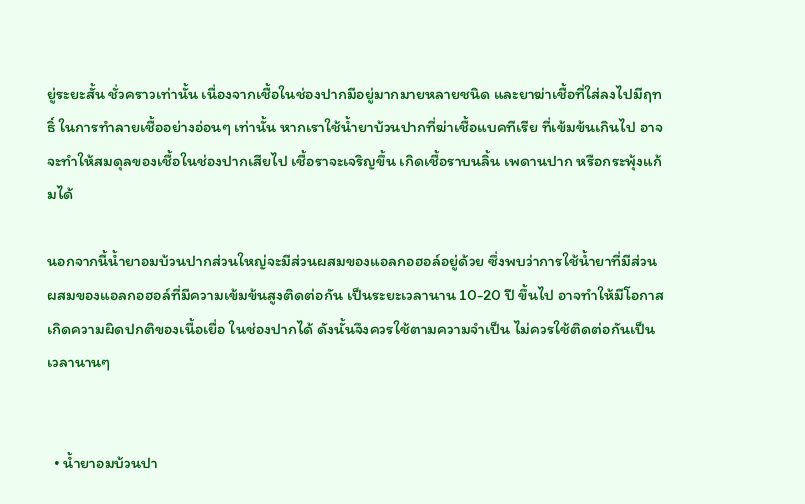ยู่ระยะสั้น ชั่วคราวเท่านั้น เนื่องจากเชื้อในช่องปากมีอยู่มากมายหลายชนิด และยาฆ่าเชื้อที่ใส่ลงไปมีฤทธิ์ ในการทำลายเชื้ออย่างอ่อนๆ เท่านั้น หากเราใช้น้ำยาบ้วนปากที่ฆ่าเชื้อแบคทีเรีย ที่เข้มข้นเกินไป อาจจะทำให้สมดุลของเชื้อในช่องปากเสียไป เชื้อราจะเจริญขึ้น เกิดเชื้อราบนลิ้น เพดานปาก หรือกระพุ้งแก้มได้

นอกจากนี้น้ำยาอมบ้วนปากส่วนใหญ่จะมีส่วนผสมของแอลกอฮอล์อยู่ด้วย ซึ่งพบว่าการใช้น้ำยาที่มีส่วนผสมของแอลกอฮอล์ที่มีความเข้มข้นสูงติดต่อกัน เป็นระยะเวลานาน 10-20 ปี ขึ้นไป อาจทำให้มีโอกาสเกิดความผิดปกติของเนื้อเยื่อ ในช่องปากได้ ดังนั้นจึงควรใช้ตามความจำเป็น ไม่ควรใช้ติดต่อกันเป็นเวลานานๆ


  • น้ำยาอมบ้วนปา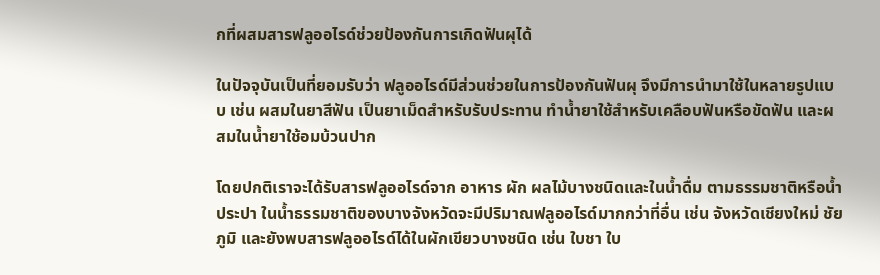กที่ผสมสารฟลูออไรด์ช่วยป้องกันการเกิดฟันผุได้

ในปัจจุบันเป็นที่ยอมรับว่า ฟลูออไรด์มีส่วนช่วยในการป้องกันฟันผุ จึงมีการนำมาใช้ในหลายรูปแบบ เช่น ผสมในยาสีฟัน เป็นยาเม็ดสำหรับรับประทาน ทำน้ำยาใช้สำหรับเคลือบฟันหรือขัดฟัน และผสมในน้ำยาใช้อมบ้วนปาก

โดยปกติเราจะได้รับสารฟลูออไรด์จาก อาหาร ผัก ผลไม้บางชนิดและในน้ำดื่ม ตามธรรมชาติหรือน้ำประปา ในน้ำธรรมชาติของบางจังหวัดจะมีปริมาณฟลูออไรด์มากกว่าที่อื่น เช่น จังหวัดเชียงใหม่ ชัยภูมิ และยังพบสารฟลูออไรด์ได้ในผักเขียวบางชนิด เช่น ใบชา ใบ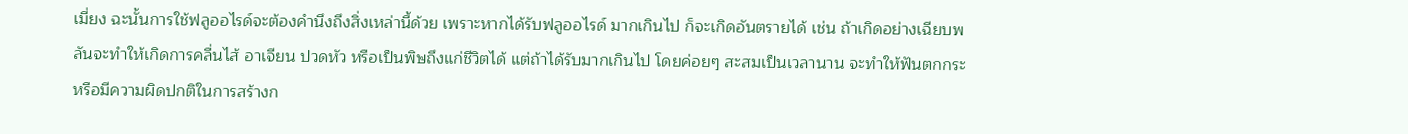เมี่ยง ฉะนั้นการใช้ฟลูออไรด์จะต้องคำนึงถึงสิ่งเหล่านี้ด้วย เพราะหากได้รับฟลูออไรด์ มากเกินไป ก็จะเกิดอันตรายได้ เช่น ถ้าเกิดอย่างเฉียบพลันจะทำให้เกิดการคลื่นไส้ อาเจียน ปวดหัว หรือเป็นพิษถึงแก่ชีวิตได้ แต่ถ้าได้รับมากเกินไป โดยค่อยๆ สะสมเป็นเวลานาน จะทำให้ฟันตกกระ หรือมีความผิดปกติในการสร้างก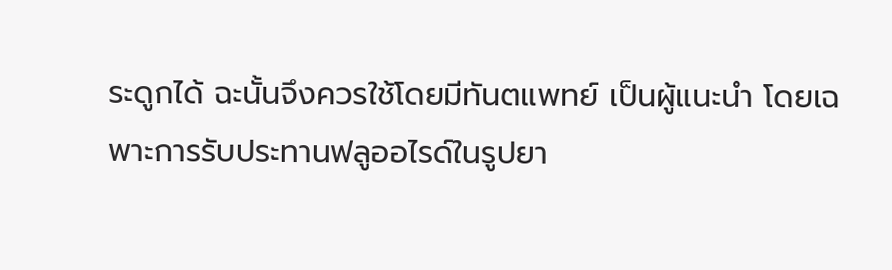ระดูกได้ ฉะนั้นจึงควรใช้โดยมีทันตแพทย์ เป็นผู้แนะนำ โดยเฉพาะการรับประทานฟลูออไรด์ในรูปยา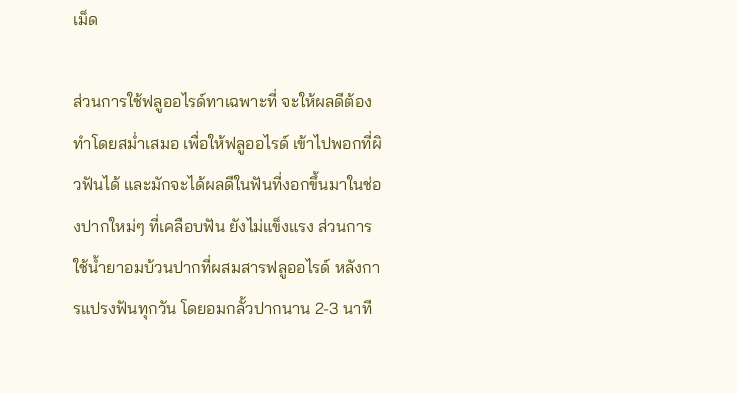เม็ด

ส่วนการใช้ฟลูออไรด์ทาเฉพาะที่ จะให้ผลดีต้องทำโดยสม่ำเสมอ เพื่อให้ฟลูออไรด์ เข้าไปพอกที่ผิวฟันได้ และมักจะได้ผลดีในฟันที่งอกขึ้นมาในช่องปากใหม่ๆ ที่เคลือบฟัน ยังไม่แข็งแรง ส่วนการใช้น้ำยาอมบ้วนปากที่ผสมสารฟลูออไรด์ หลังการแปรงฟันทุกวัน โดยอมกลั้วปากนาน 2-3 นาที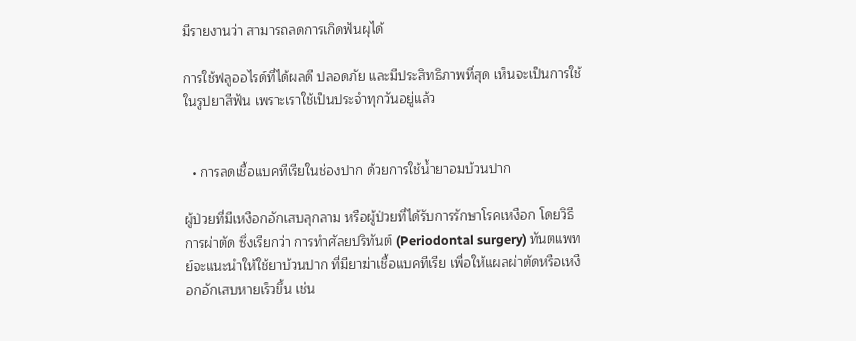มีรายงานว่า สามารถลดการเกิดฟันผุได้

การใช้ฟลูออไรด์ที่ได้ผลดี ปลอดภัย และมีประสิทธิภาพที่สุด เห็นจะเป็นการใช้ในรูปยาสีฟัน เพราะเราใช้เป็นประจำทุกวันอยู่แล้ว


  • การลดเชื้อแบคทีเรียในช่องปาก ด้วยการใช้น้ำยาอมบ้วนปาก

ผู้ป่วยที่มีเหงือกอักเสบลุกลาม หรือผู้ป่วยที่ได้รับการรักษาโรคเหงือก โดยวิธีการผ่าตัด ซึ่งเรียกว่า การทำศัลยปริทันต์ (Periodontal surgery) ทันตแพทย์จะแนะนำให้ใช้ยาบ้วนปาก ที่มียาฆ่าเชื้อแบคทีเรีย เพื่อให้แผลผ่าตัดหรือเหงือกอักเสบหายเร็วขึ้น เช่น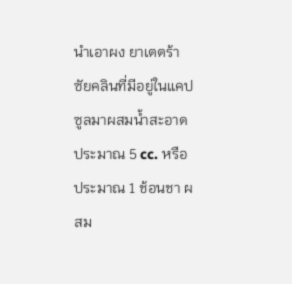นำเอาผง ยาเตตร้าซัยคลินที่มีอยู่ในแคปซูลมาผสมน้ำสะอาดประมาณ 5 cc. หรือประมาณ 1 ช้อนชา ผสม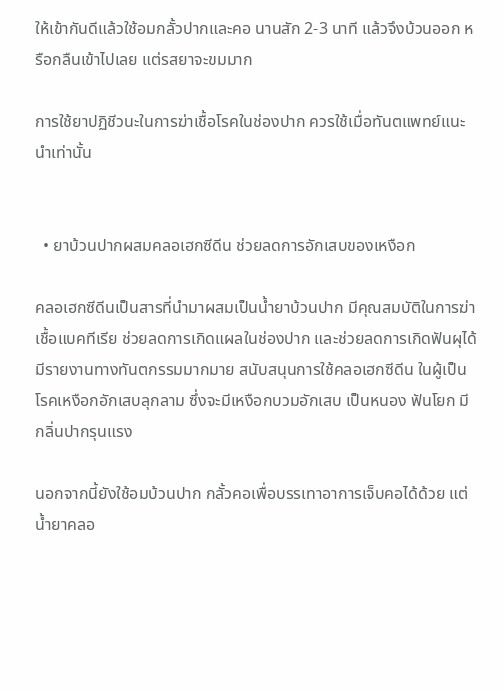ให้เข้ากันดีแล้วใช้อมกลั้วปากและคอ นานสัก 2-3 นาที แล้วจึงบ้วนออก หรือกลืนเข้าไปเลย แต่รสยาจะขมมาก

การใช้ยาปฏิชีวนะในการฆ่าเชื้อโรคในช่องปาก ควรใช้เมื่อทันตแพทย์แนะนำเท่านั้น


  • ยาบ้วนปากผสมคลอเฮกซีดีน ช่วยลดการอักเสบของเหงือก

คลอเฮกซีดีนเป็นสารที่นำมาผสมเป็นน้ำยาบ้วนปาก มีคุณสมบัติในการฆ่าเชื้อแบคทีเรีย ช่วยลดการเกิดแผลในช่องปาก และช่วยลดการเกิดฟันผุได้ มีรายงานทางทันตกรรมมากมาย สนับสนุนการใช้คลอเฮกซีดีน ในผู้เป็นโรคเหงือกอักเสบลุกลาม ซึ่งจะมีเหงือกบวมอักเสบ เป็นหนอง ฟันโยก มีกลิ่นปากรุนแรง

นอกจากนี้ยังใช้อมบ้วนปาก กลั้วคอเพื่อบรรเทาอาการเจ็บคอได้ด้วย แต่น้ำยาคลอ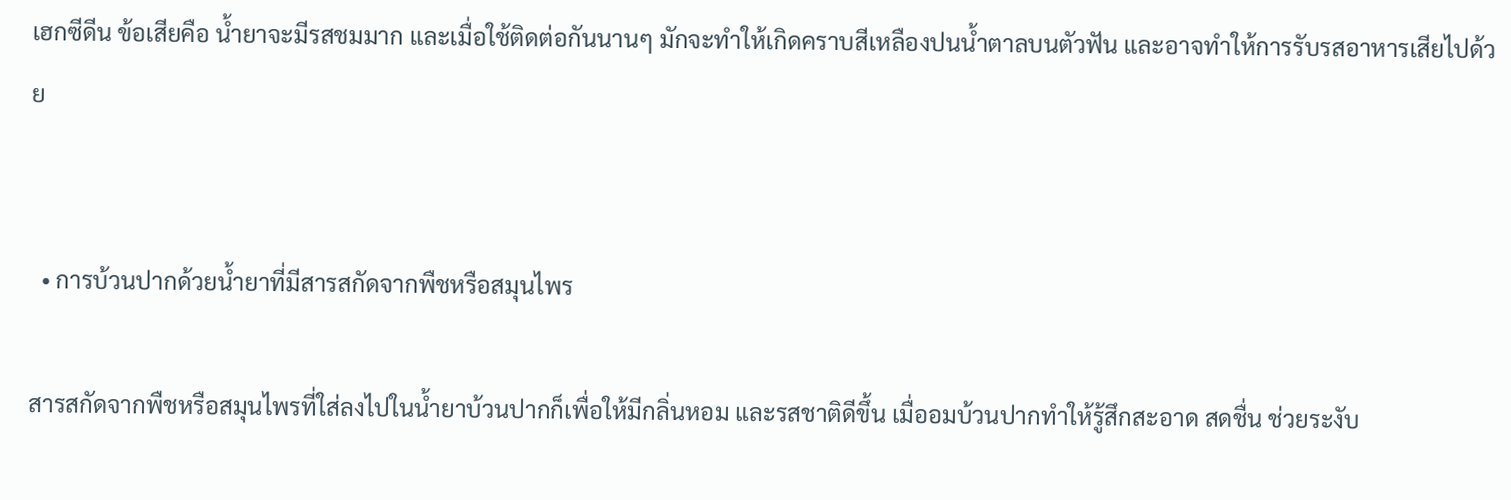เฮกซีดีน ข้อเสียคือ น้ำยาจะมีรสชมมาก และเมื่อใช้ติดต่อกันนานๆ มักจะทำให้เกิดคราบสีเหลืองปนน้ำตาลบนตัวฟัน และอาจทำให้การรับรสอาหารเสียไปด้วย


  • การบ้วนปากด้วยน้ำยาที่มีสารสกัดจากพืชหรือสมุนไพร

สารสกัดจากพืชหรือสมุนไพรที่ใส่ลงไปในน้ำยาบ้วนปากก็เพื่อให้มีกลิ่นหอม และรสชาติดีขึ้น เมื่ออมบ้วนปากทำให้รู้สึกสะอาด สดชื่น ช่วยระงับ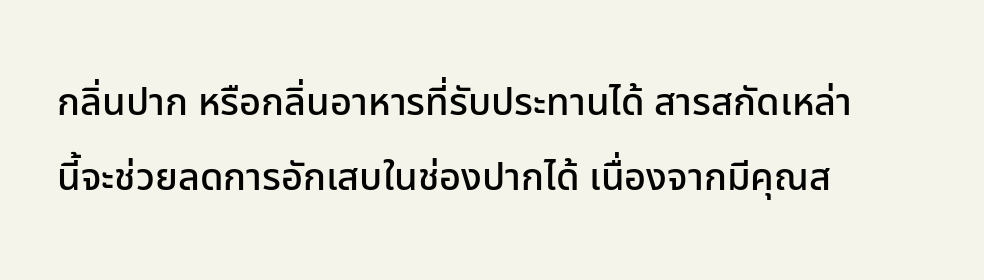กลิ่นปาก หรือกลิ่นอาหารที่รับประทานได้ สารสกัดเหล่านี้จะช่วยลดการอักเสบในช่องปากได้ เนื่องจากมีคุณส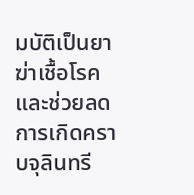มบัติเป็นยาฆ่าเชื้อโรค และช่วยลดการเกิดคราบจุลินทรี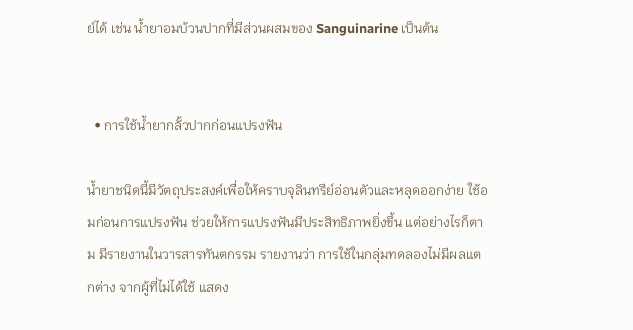ย์ได้ เช่น น้ำยาอมบ้วนปากที่มีส่วนผสมของ Sanguinarine เป็นต้น


  • การใช้น้ำยากลั้วปากก่อนแปรงฟัน

น้ำยาชนิดนี้มีวัตถุประสงค์เพื่อให้คราบจุลินทรีย์อ่อนตัวและหลุดออกง่าย ใช้อมก่อนการแปรงฟัน ช่วยให้การแปรงฟันมีประสิทธิภาพยิ่งขึ้น แต่อย่างไรก็ตาม มีรายงานในวารสารทันตกรรม รายงานว่า การใช้ในกลุ่มทดลองไม่มีผลแตกต่าง จากผู้ที่ไม่ได้ใช้ แสดง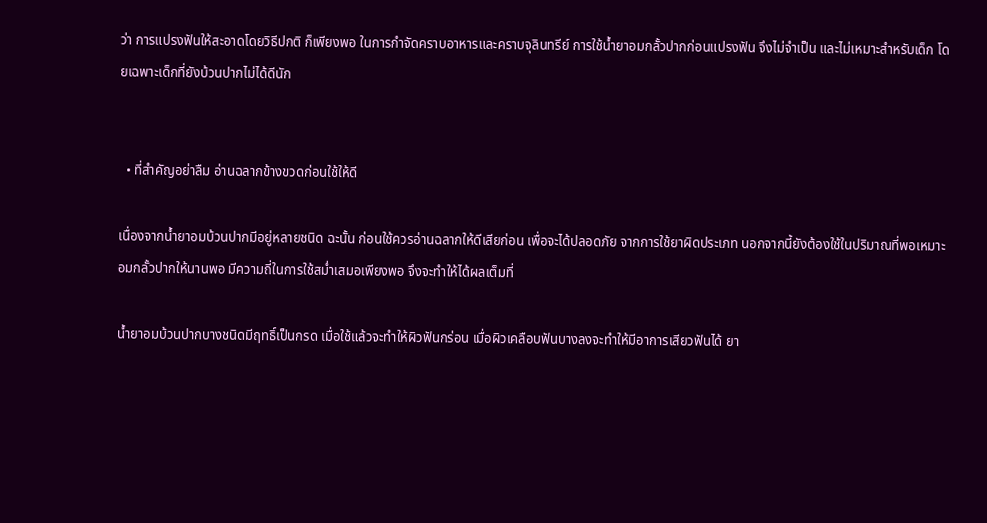ว่า การแปรงฟันให้สะอาดโดยวิธีปกติ ก็เพียงพอ ในการกำจัดคราบอาหารและคราบจุลินทรีย์ การใช้น้ำยาอมกลั้วปากก่อนแปรงฟัน จึงไม่จำเป็น และไม่เหมาะสำหรับเด็ก โดยเฉพาะเด็กที่ยังบ้วนปากไม่ได้ดีนัก


  • ที่สำคัญอย่าลืม อ่านฉลากข้างขวดก่อนใช้ให้ดี

เนื่องจากน้ำยาอมบ้วนปากมีอยู่หลายชนิด ฉะนั้น ก่อนใช้ควรอ่านฉลากให้ดีเสียก่อน เพื่อจะได้ปลอดภัย จากการใช้ยาผิดประเภท นอกจากนี้ยังต้องใช้ในปริมาณที่พอเหมาะ อมกลั้วปากให้นานพอ มีความถี่ในการใช้สม่ำเสมอเพียงพอ จึงจะทำให้ได้ผลเต็มที่

น้ำยาอมบ้วนปากบางชนิดมีฤทธิ์เป็นกรด เมื่อใช้แล้วจะทำให้ผิวฟันกร่อน เมื่อผิวเคลือบฟันบางลงจะทำให้มีอาการเสียวฟันได้ ยา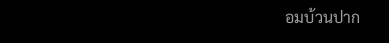อมบ้วนปาก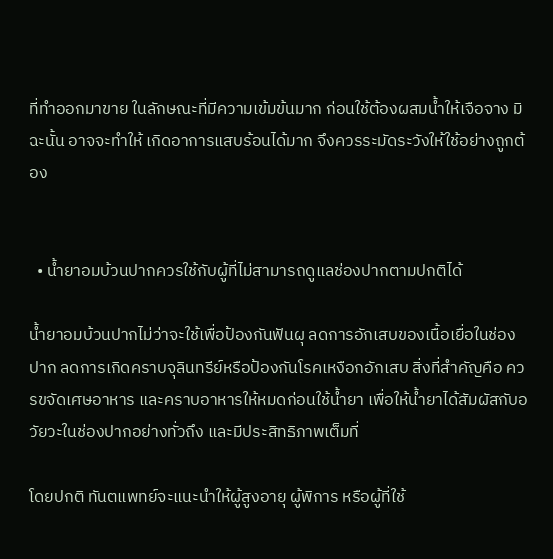ที่ทำออกมาขาย ในลักษณะที่มีความเข้มข้นมาก ก่อนใช้ต้องผสมน้ำให้เจือจาง มิฉะนั้น อาจจะทำให้ เกิดอาการแสบร้อนได้มาก จึงควรระมัดระวังให้ใช้อย่างถูกต้อง


  • น้ำยาอมบ้วนปากควรใช้กับผู้ที่ไม่สามารถดูแลช่องปากตามปกติได้

น้ำยาอมบ้วนปากไม่ว่าจะใช้เพื่อป้องกันฟันผุ ลดการอักเสบของเนื้อเยื่อในช่องปาก ลดการเกิดคราบจุลินทรีย์หรือป้องกันโรคเหงือกอักเสบ สิ่งที่สำคัญคือ ควรขจัดเศษอาหาร และคราบอาหารให้หมดก่อนใช้น้ำยา เพื่อให้น้ำยาได้สัมผัสกับอวัยวะในช่องปากอย่างทั่วถึง และมีประสิทธิภาพเต็มที่

โดยปกติ ทันตแพทย์จะแนะนำให้ผู้สูงอายุ ผู้พิการ หรือผู้ที่ใช้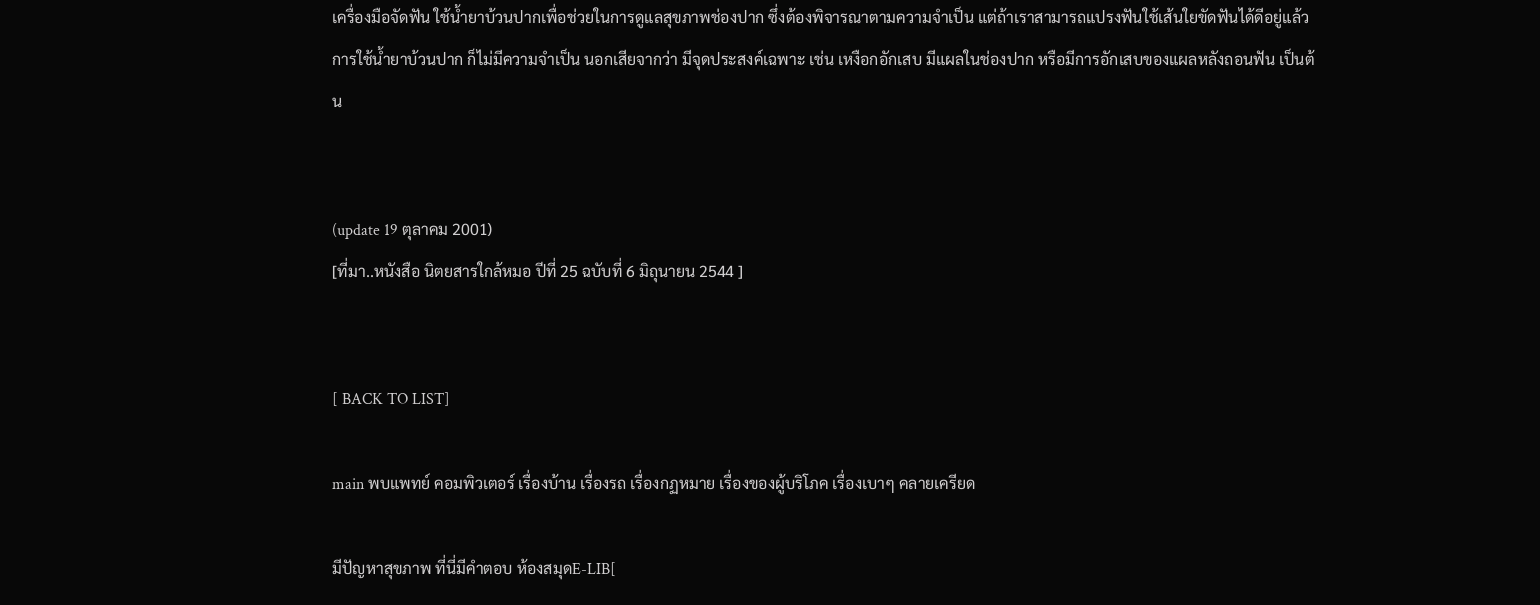เครื่องมือจัดฟัน ใช้น้ำยาบ้วนปากเพื่อช่วยในการดูแลสุขภาพช่องปาก ซึ่งต้องพิจารณาตามความจำเป็น แต่ถ้าเราสามารถแปรงฟันใช้เส้นใยขัดฟันได้ดีอยู่แล้ว การใช้น้ำยาบ้วนปาก ก็ไม่มีความจำเป็น นอกเสียจากว่า มีจุดประสงค์เฉพาะ เช่น เหงือกอักเสบ มีแผลในช่องปาก หรือมีการอักเสบของแผลหลังถอนฟัน เป็นต้น


(update 19 ตุลาคม 2001)
[ที่มา..หนังสือ นิตยสารใกล้หมอ ปีที่ 25 ฉบับที่ 6 มิถุนายน 2544 ]


[ BACK TO LIST]

main พบแพทย์ คอมพิวเตอร์ เรื่องบ้าน เรื่องรถ เรื่องกฏหมาย เรื่องของผู้บริโภค เรื่องเบาๆ คลายเครียด

มีปัญหาสุขภาพ ที่นี่มีคำตอบ ห้องสมุดE-LIB[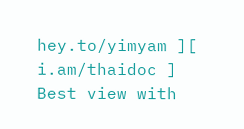hey.to/yimyam ][ i.am/thaidoc ]
Best view with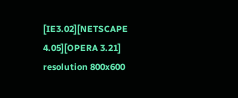[IE3.02][NETSCAPE 4.05][OPERA 3.21] resolution 800x600